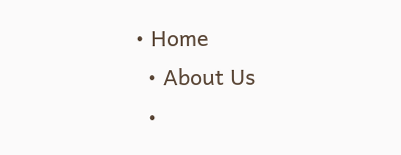• Home
  • About Us
  •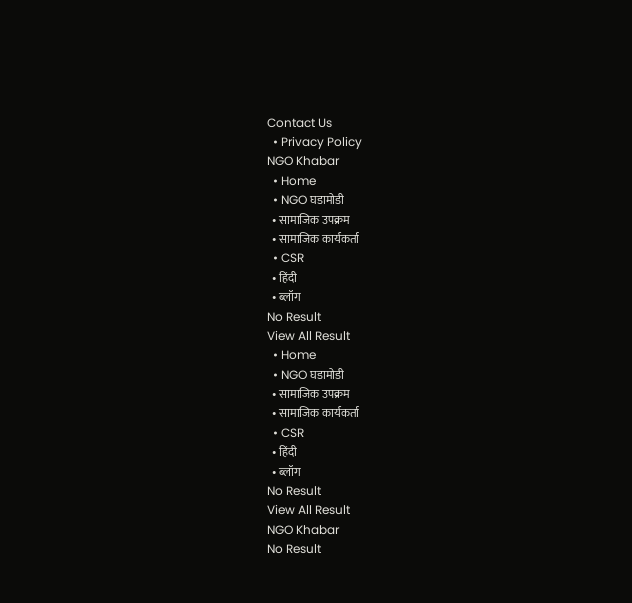Contact Us
  • Privacy Policy
NGO Khabar
  • Home
  • NGO घडामोडी
  • सामाजिक उपक्रम
  • सामाजिक कार्यकर्ता
  • CSR
  • हिंदी
  • ब्लॉग
No Result
View All Result
  • Home
  • NGO घडामोडी
  • सामाजिक उपक्रम
  • सामाजिक कार्यकर्ता
  • CSR
  • हिंदी
  • ब्लॉग
No Result
View All Result
NGO Khabar
No Result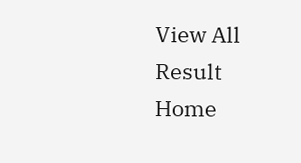View All Result
Home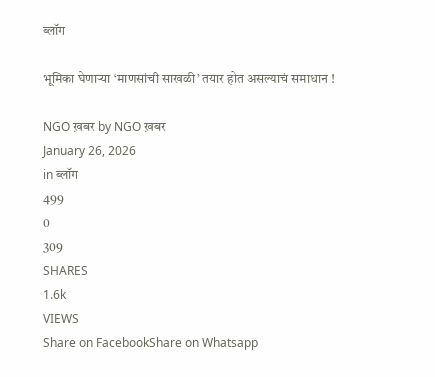ब्लॉग

भूमिका घेणाऱ्या ‘माणसांची साखळी’ तयार होत असल्याचं समाधान !

NGO ख़बर by NGO ख़बर
January 26, 2026
in ब्लॉग
499
0
309
SHARES
1.6k
VIEWS
Share on FacebookShare on Whatsapp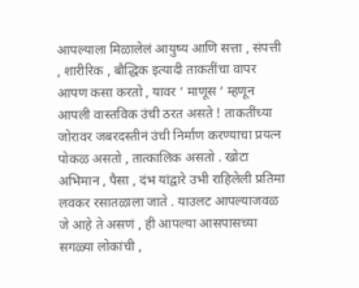आपल्याला मिळालेलं आयुष्य आणि सत्ता , संपत्ती , शारीरिक , बौद्धिक इत्यादी ताकतींचा वापर आपण कसा करतो , यावर ‘ माणूस ‘ म्हणून आपली वास्तविक उंची ठरत असते ! ताकतींच्या जोरावर जबरदस्तीनं उंची निर्माण करण्याचा प्रयत्न पोकळ असतो , तात्कालिक असतो . खोटा अभिमान , पैसा , दंभ यांद्वारे उभी राहिलेली प्रतिमा लवकर रसातळाला जाते . याउलट आपल्याजवळ जे आहे ते असणं , ही आपल्या आसपासच्या सगळ्या लोकांची ,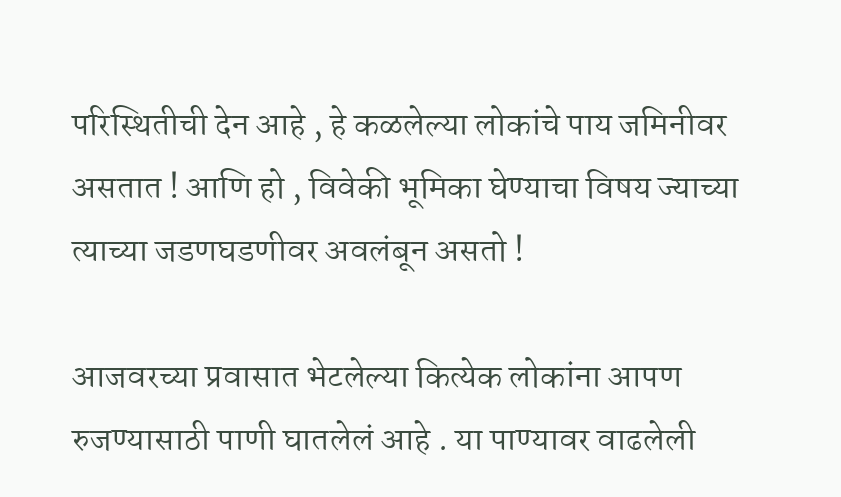परिस्थितीची देन आहे , हे कळलेल्या लोकांचे पाय जमिनीवर असतात ! आणि हो , विवेकी भूमिका घेण्याचा विषय ज्याच्या त्याच्या जडणघडणीवर अवलंबून असतो !

आजवरच्या प्रवासात भेटलेल्या कित्येक लोकांना आपण रुजण्यासाठी पाणी घातलेलं आहे . या पाण्यावर वाढलेली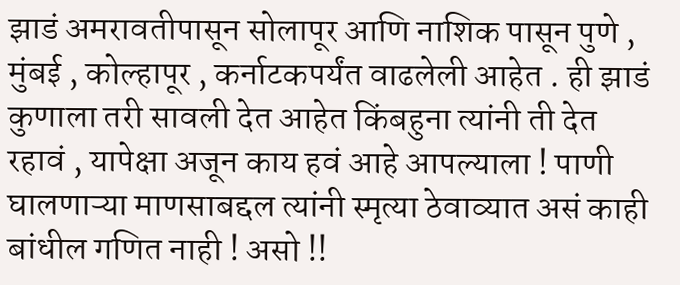झाडं अमरावतीपासून सोलापूर आणि नाशिक पासून पुणे , मुंबई , कोल्हापूर , कर्नाटकपर्यंत वाढलेली आहेत . ही झाडं कुणाला तरी सावली देत आहेत किंबहुना त्यांनी ती देत रहावं , यापेक्षा अजून काय हवं आहे आपल्याला ! पाणी घालणाऱ्या माणसाबद्दल त्यांनी स्मृत्या ठेवाव्यात असं काही बांधील गणित नाही ! असो !!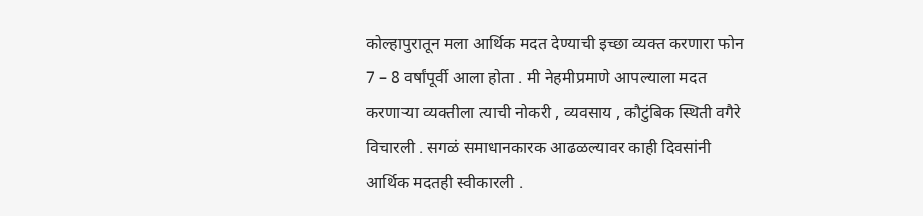कोल्हापुरातून मला आर्थिक मदत देण्याची इच्छा व्यक्त करणारा फोन 7 – 8 वर्षांपूर्वी आला होता . मी नेहमीप्रमाणे आपल्याला मदत करणाऱ्या व्यक्तीला त्याची नोकरी , व्यवसाय , कौटुंबिक स्थिती वगैरे विचारली . सगळं समाधानकारक आढळल्यावर काही दिवसांनी आर्थिक मदतही स्वीकारली .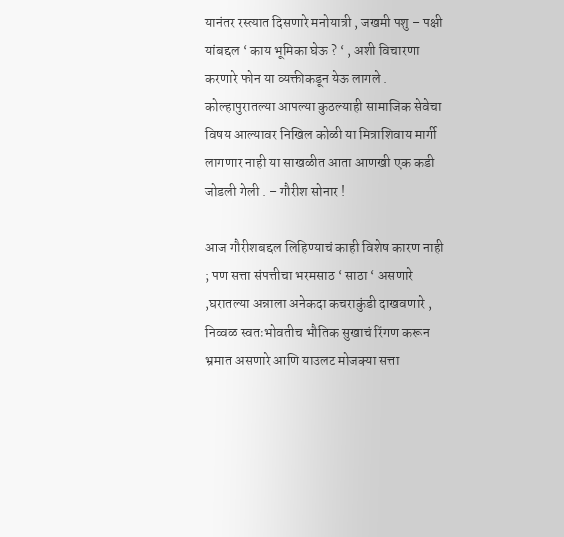यानंतर रस्त्यात दिसणारे मनोयात्री , जखमी पशु – पक्षी यांबद्दल ‘ काय भूमिका घेऊ ? ‘ , अशी विचारणा करणारे फोन या व्यक्तीकडून येऊ लागले . कोल्हापुरातल्या आपल्या कुठल्याही सामाजिक सेवेचा विषय आल्यावर निखिल कोळी या मित्राशिवाय मार्गी लागणार नाही या साखळीत आता आणखी एक कडी जोडली गेली . – गौरीश सोनार !

आज गौरीशबद्दल लिहिण्याचं काही विशेष कारण नाही ; पण सत्ता संपत्तीचा भरमसाठ ‘ साठा ‘ असणारे ,घरातल्या अन्नाला अनेकदा कचराकुंडी दाखवणारे , निव्वळ स्वतःभोवतीच भौतिक सुखाचं रिंगण करून भ्रमात असणारे आणि याउलट मोजक्या सत्ता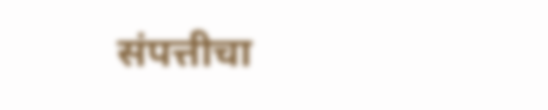संपत्तीचा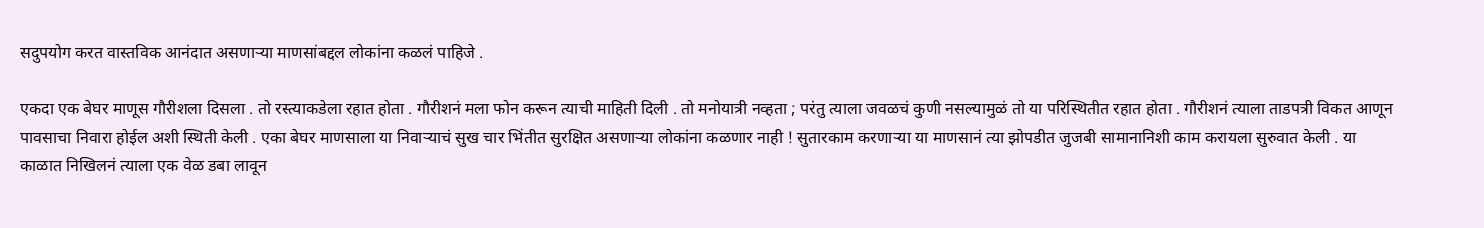सदुपयोग करत वास्तविक आनंदात असणाऱ्या माणसांबद्दल लोकांना कळलं पाहिजे .

एकदा एक बेघर माणूस गौरीशला दिसला . तो रस्त्याकडेला रहात होता . गौरीशनं मला फोन करून त्याची माहिती दिली . तो मनोयात्री नव्हता ; परंतु त्याला जवळचं कुणी नसल्यामुळं तो या परिस्थितीत रहात होता . गौरीशनं त्याला ताडपत्री विकत आणून पावसाचा निवारा होईल अशी स्थिती केली . एका बेघर माणसाला या निवाऱ्याचं सुख चार भिंतीत सुरक्षित असणाऱ्या लोकांना कळणार नाही ! सुतारकाम करणाऱ्या या माणसानं त्या झोपडीत जुजबी सामानानिशी काम करायला सुरुवात केली . या काळात निखिलनं त्याला एक वेळ डबा लावून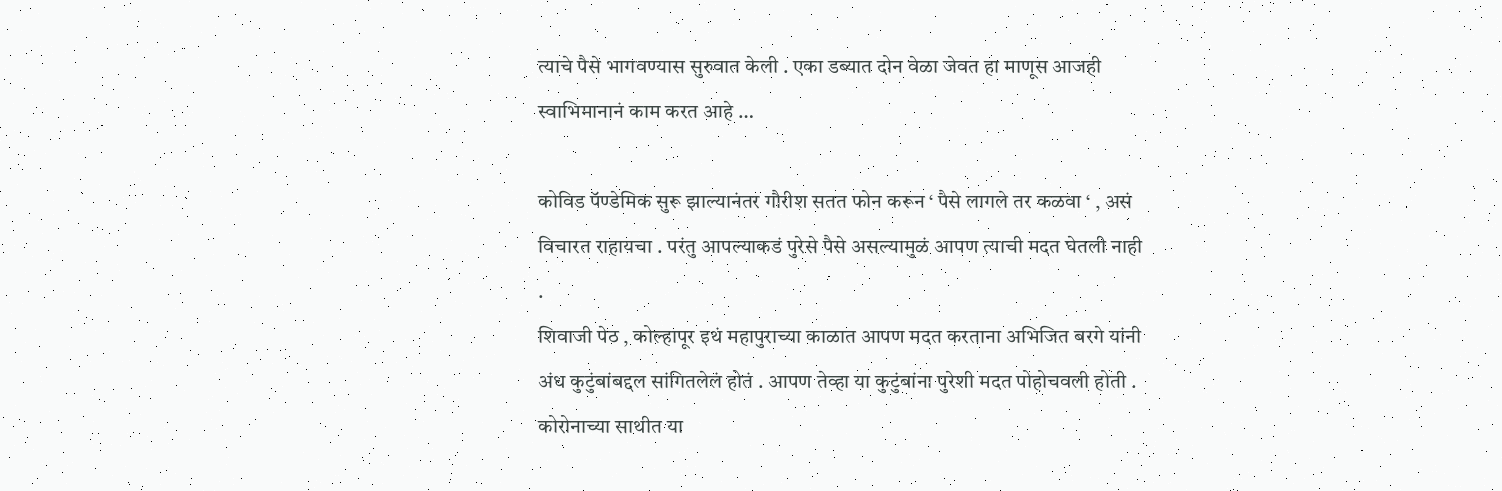त्याचे पैसे भागवण्यास सुरुवात केली . एका डब्यात दोन वेळा जेवत हा माणूस आजही स्वाभिमानानं काम करत आहे …

कोविड पॅण्डेमिक सुरू झाल्यानंतर गौरीश सतत फोन करून ‘ पैसे लागले तर कळवा ‘ , असं विचारत राहायचा . परंतु आपल्याकडं पुरेसे पैसे असल्यामुळं आपण त्याची मदत घेतली नाही .
शिवाजी पेठ , कोल्हापूर इथं महापुराच्या काळात आपण मदत करताना अभिजित बरगे यांनी अंध कुटुंबांबद्दल सांगितलेलं होतं . आपण तेव्हा या कुटुंबांना पुरेशी मदत पोहोचवली होती . कोरोनाच्या साथीत या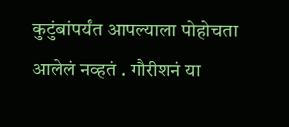कुटुंबांपर्यंत आपल्याला पोहोचता आलेलं नव्हतं . गौरीशनं या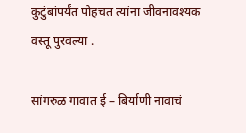कुटुंबांपर्यंत पोहचत त्यांना जीवनावश्यक वस्तू पुरवल्या .

सांगरुळ गावात ई – बिर्याणी नावाचं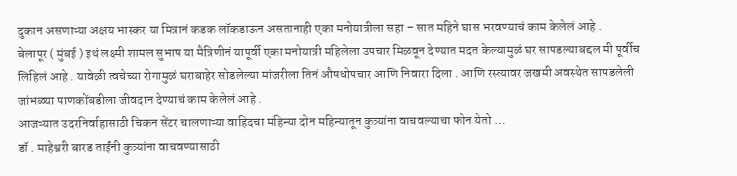दुकान असणाऱ्या अक्षय भास्कर या मित्रानं कडक लॉकडाऊन असतानाही एका मनोयात्रीला सहा – सात महिने घास भरवण्याचं काम केलेलं आहे .
बेलापूर ( मुंबई ) इथं लक्ष्मी शामल सुभाष या मैत्रिणीनं यापूर्वी एका मनोयात्री महिलेला उपचार मिळवून देण्यात मदत केल्यामुळं घर सापडल्याबद्दल मी पूर्वीच लिहिलं आहे . यावेळी त्वचेच्या रोगामुळं घराबाहेर सोडलेल्या मांजरीला तिनं औषधोपचार आणि निवारा दिला . आणि रस्त्यावर जखमी अवस्थेत सापडलेली जांभळ्या पाणकोंबडीला जीवदान देण्याचं काम केलेलं आहे .
आजऱ्यात उदरनिर्वाहासाठी चिकन सेंटर चालणाऱ्या वाहिदचा महिन्या दोन महिन्यातून कुत्र्यांना वाचवल्याचा फोन येतो …
डॉ . माहेश्वरी बारड ताईंनी कुत्र्यांना वाचवण्यासाठी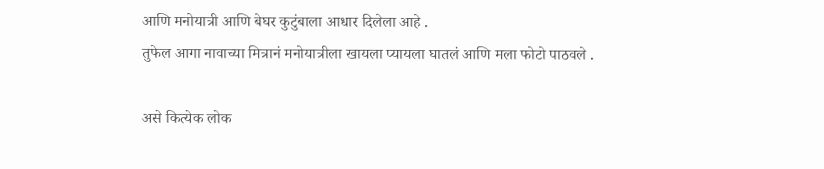आणि मनोयात्री आणि बेघर कुटुंबाला आधार दिलेला आहे .
तुफेल आगा नावाच्या मित्रानं मनोयात्रीला खायला प्यायला घातलं आणि मला फोटो पाठवले .

असे कित्येक लोक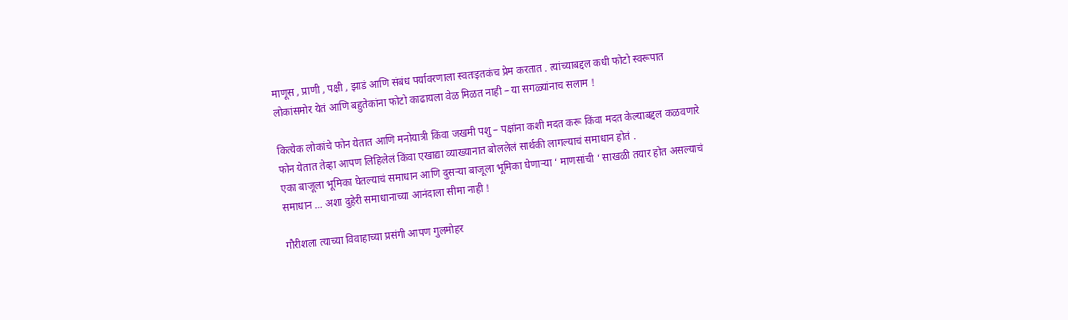माणूस , प्राणी , पक्षी , झाडं आणि संबंध पर्यावरणाला स्वतःइतकंच प्रेम करतात . त्यांच्याबद्दल कधी फोटो स्वरूपात लोकांसमोर येतं आणि बहुतेकांना फोटो काढायला वेळ मिळत नाही – या सगळ्यांनाच सलाम !

कित्येक लोकांचे फोन येतात आणि मनोयात्री किंवा जखमी पशु – पक्षांना कशी मदत करू किंवा मदत केल्याबद्दल कळवणारे फोन येतात तेव्हा आपण लिहिलेलं किंवा एखाद्या व्याख्यानात बोललेलं सार्थकी लागल्याचं समाधान होतं .
एका बाजूला भूमिका घेतल्याचं समाधान आणि दुसऱ्या बाजूला भूमिका घेणाऱ्या ‘ माणसांची ‘ साखळी तयार होत असल्याचं समाधान … अशा दुहेरी समाधानाच्या आनंदाला सीमा नाही !

गौरीशला त्याच्या विवाहाच्या प्रसंगी आपण गुलमोहर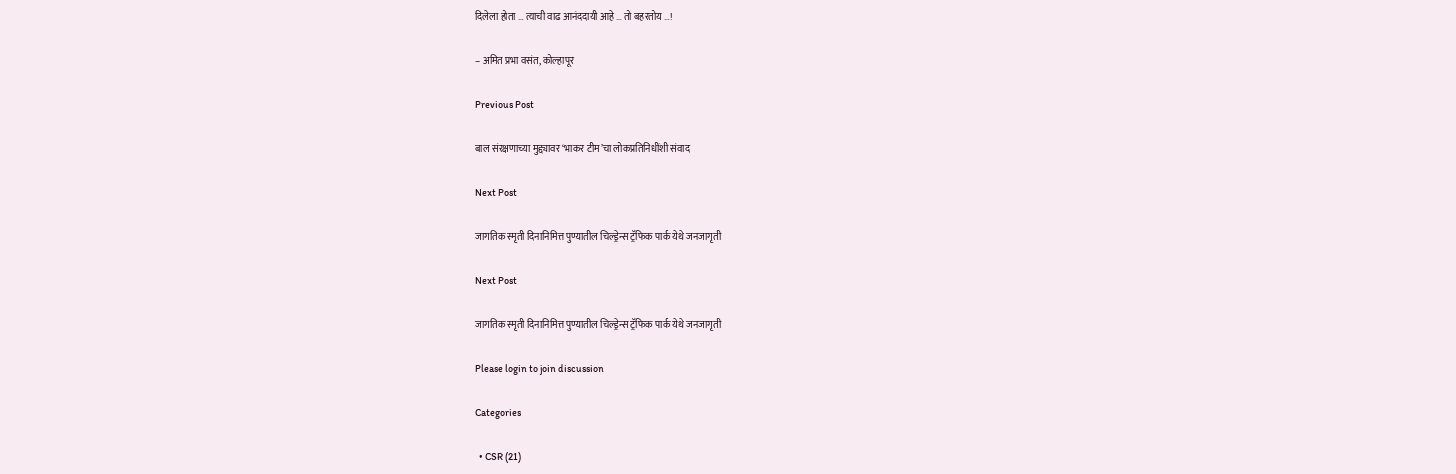दिलेला होता … त्याची वाढ आनंददायी आहे … तो बहरतोय …!

– अमित प्रभा वसंत, कोल्हापूर

Previous Post

बाल संरक्षणाच्या मुद्द्यावर ‘भाकर टीम’चा लोकप्रतिनिधींशी संवाद

Next Post

जागतिक स्मृती दिनानिमित्त पुण्यातील चिल्ड्रेन्स ट्रॅफिक पार्क येथे जनजागृती

Next Post

जागतिक स्मृती दिनानिमित्त पुण्यातील चिल्ड्रेन्स ट्रॅफिक पार्क येथे जनजागृती

Please login to join discussion

Categories

  • CSR (21)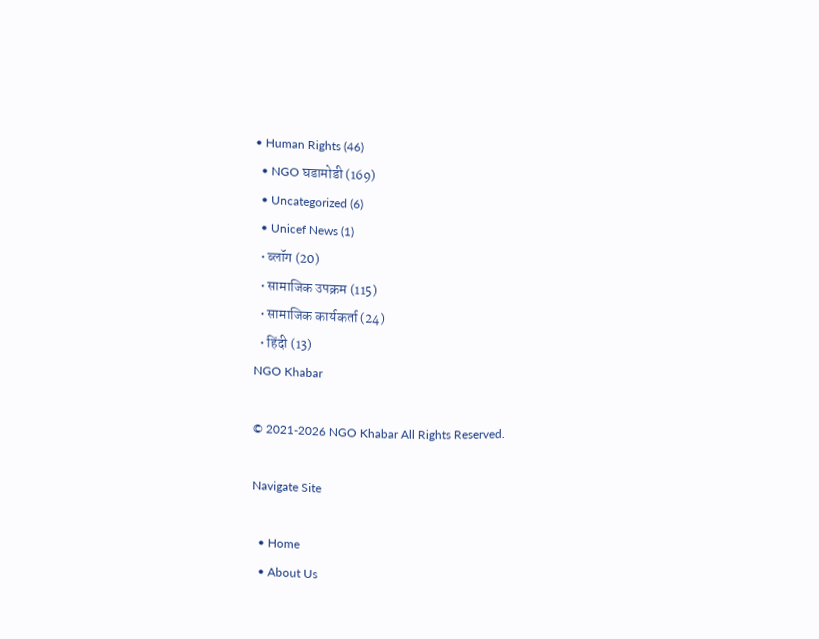• Human Rights (46)
  • NGO घडामोडी (169)
  • Uncategorized (6)
  • Unicef News (1)
  • ब्लॉग (20)
  • सामाजिक उपक्रम (115)
  • सामाजिक कार्यकर्ता (24)
  • हिंदी (13)
NGO Khabar

© 2021-2026 NGO Khabar All Rights Reserved.

Navigate Site

  • Home
  • About Us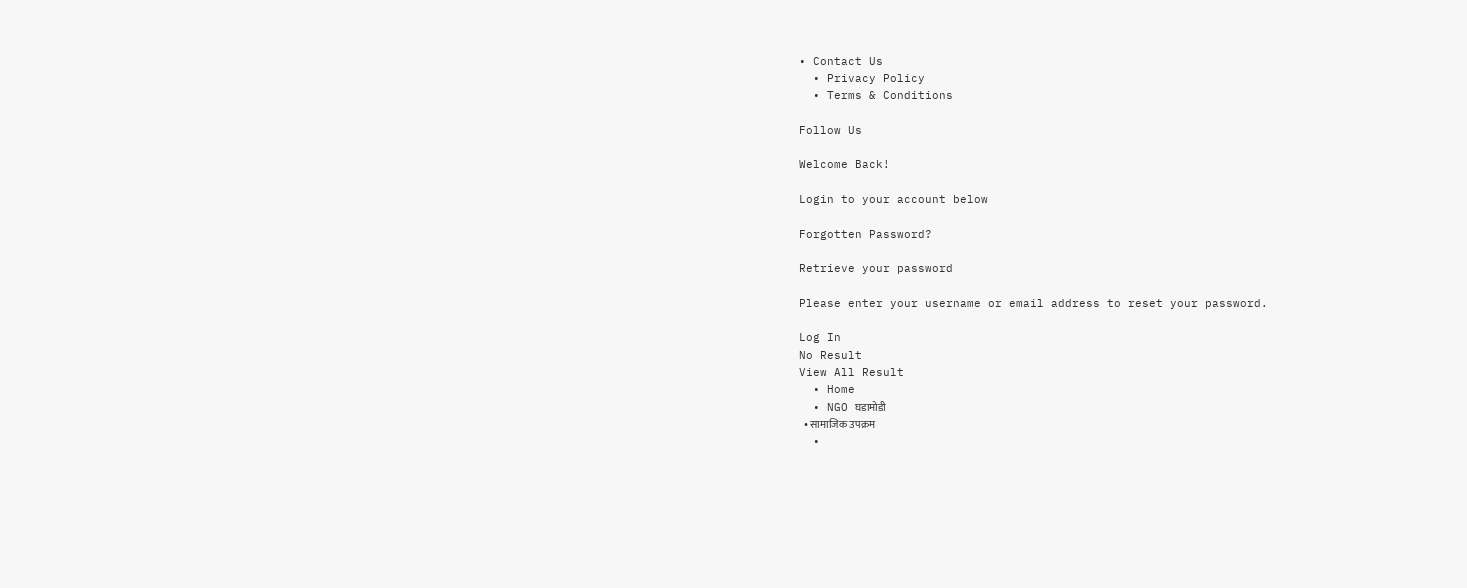• Contact Us
  • Privacy Policy
  • Terms & Conditions

Follow Us

Welcome Back!

Login to your account below

Forgotten Password?

Retrieve your password

Please enter your username or email address to reset your password.

Log In
No Result
View All Result
  • Home
  • NGO घडामोडी
  • सामाजिक उपक्रम
  •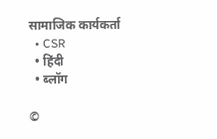सामाजिक कार्यकर्ता
  • CSR
  • हिंदी
  • ब्लॉग

©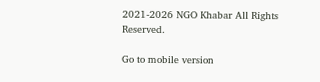2021-2026 NGO Khabar All Rights Reserved.

Go to mobile version